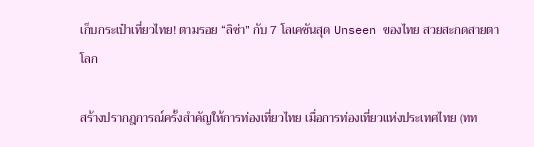เก็บกระเป๋าเที่ยวไทย! ตามรอย “ลิซ่า” กับ 7 โลเคชันสุด Unseen ของไทย สวยสะกดสายตาโลก

สร้างปรากฎการณ์ครั้งสำคัญให้การท่องเที่ยวไทย เมื่อการท่องเที่ยวแห่งประเทศไทย (ทท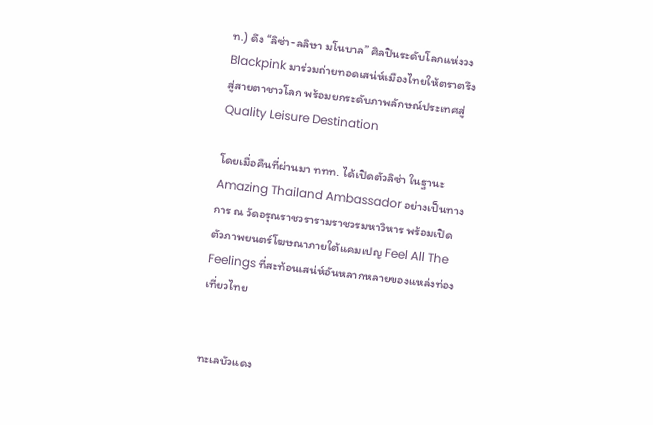ท.) ดึง “ลิซ่า-ลลิษา มโนบาล” ศิลปินระดับโลกแห่งวง Blackpink มาร่วมถ่ายทอดเสน่ห์เมืองไทยให้ตราตรึงสู่สายตาชาวโลก พร้อมยกระดับภาพลักษณ์ประเทศสู่ Quality Leisure Destination

โดยเมื่อคืนที่ผ่านมา ททท. ได้เปิดตัวลิซ่า ในฐานะ Amazing Thailand Ambassador อย่างเป็นทางการ ณ วัดอรุณราชวรารามราชวรมหาวิหาร พร้อมเปิดตัวภาพยนตร์โฆษณาภายใต้แคมเปญ Feel All The Feelings ที่สะท้อนเสน่ห์อันหลากหลายของแหล่งท่องเที่ยวไทย


ทะเลบัวแดง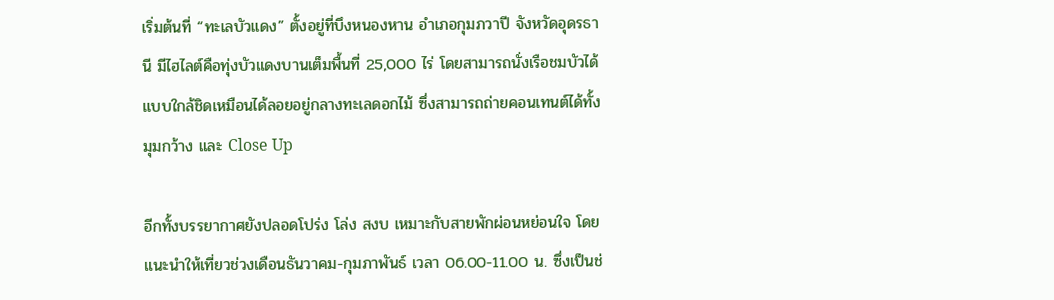เริ่มต้นที่ “ทะเลบัวแดง” ตั้งอยู่ที่บึงหนองหาน อำเภอกุมภวาปี จังหวัดอุดรธานี มีไฮไลต์คือทุ่งบัวแดงบานเต็มพื้นที่ 25,000 ไร่ โดยสามารถนั่งเรือชมบัวได้แบบใกล้ชิดเหมือนได้ลอยอยู่กลางทะเลดอกไม้ ซึ่งสามารถถ่ายคอนเทนต์ได้ทั้งมุมกว้าง และ Close Up

อีกทั้งบรรยากาศยังปลอดโปร่ง โล่ง สงบ เหมาะกับสายพักผ่อนหย่อนใจ โดยแนะนำให้เที่ยวช่วงเดือนธันวาคม-กุมภาพันธ์ เวลา 06.00-11.00 น. ซึ่งเป็นช่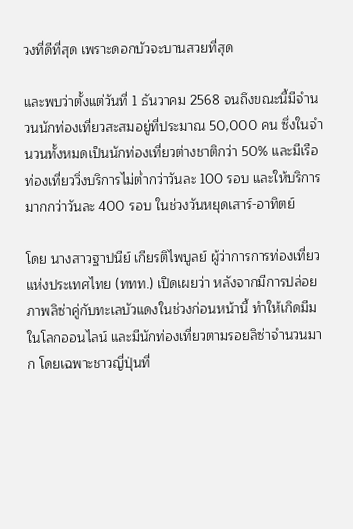วงที่ดีที่สุด เพราะดอกบัวจะบานสวยที่สุด

และพบว่าตั้งแต่วันที่ 1 ธันวาคม 2568 จนถึงขณะนี้มีจำนวนนักท่องเที่ยวสะสมอยู่ที่ประมาณ 50,000 คน ซึ่งในจำนวนทั้งหมดเป็นนักท่องเที่ยวต่างชาติกว่า 50% และมีเรือท่องเที่ยววิ่งบริการไม่ต่ำกว่าวันละ 100 รอบ และให้บริการมากกว่าวันละ 400 รอบ ในช่วงวันหยุดเสาร์-อาทิตย์

โดย นางสาวฐาปนีย์ เกียรติไพบูลย์ ผู้ว่าการการท่องเที่ยวแห่งประเทศไทย (ททท.) เปิดเผยว่า หลังจากมีการปล่อยภาพลิซ่าคู่กับทะเลบัวแดงในช่วงก่อนหน้านี้ ทำให้เกิดมีมในโลกออนไลน์ และมีนักท่องเที่ยวตามรอยลิซ่าจำนวนมาก โดยเฉพาะชาวญี่ปุ่นที่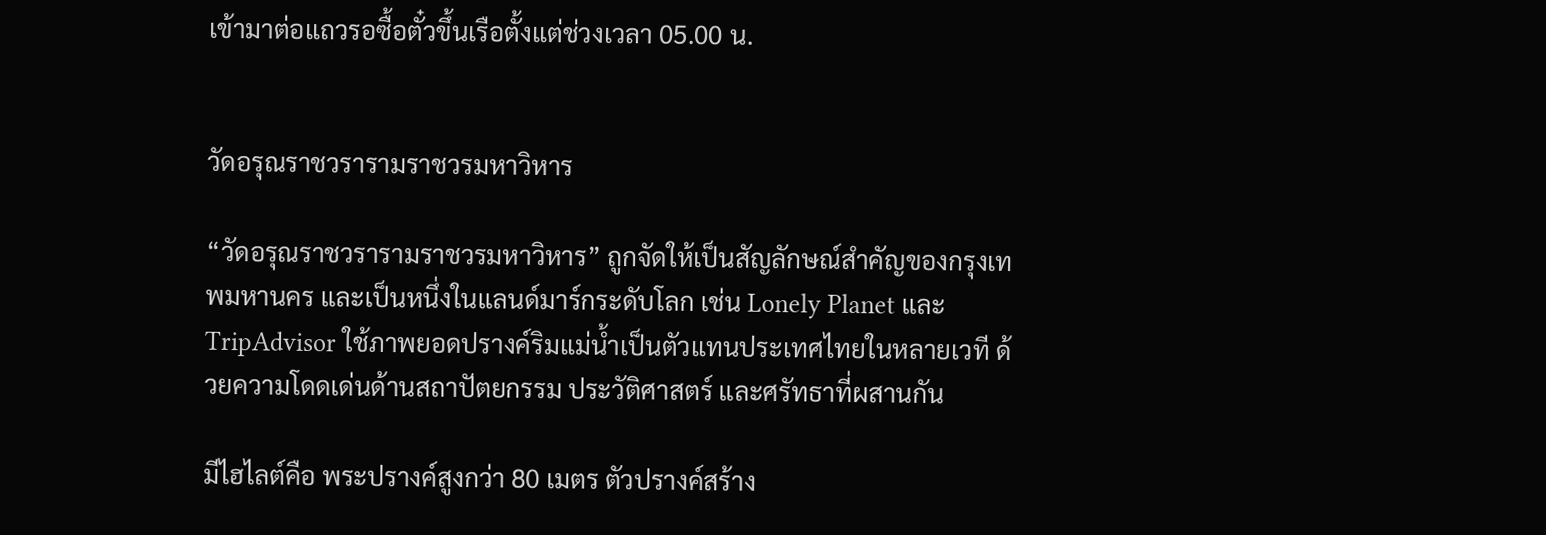เข้ามาต่อแถวรอซื้อตั๋วขึ้นเรือตั้งแต่ช่วงเวลา 05.00 น.


วัดอรุณราชวรารามราชวรมหาวิหาร

“วัดอรุณราชวรารามราชวรมหาวิหาร” ถูกจัดให้เป็นสัญลักษณ์สำคัญของกรุงเทพมหานคร และเป็นหนึ่งในแลนด์มาร์กระดับโลก เช่น Lonely Planet และ TripAdvisor ใช้ภาพยอดปรางค์ริมแม่น้ำเป็นตัวแทนประเทศไทยในหลายเวที ด้วยความโดดเด่นด้านสถาปัตยกรรม ประวัติศาสตร์ และศรัทธาที่ผสานกัน

มีไฮไลต์คือ พระปรางค์สูงกว่า 80 เมตร ตัวปรางค์สร้าง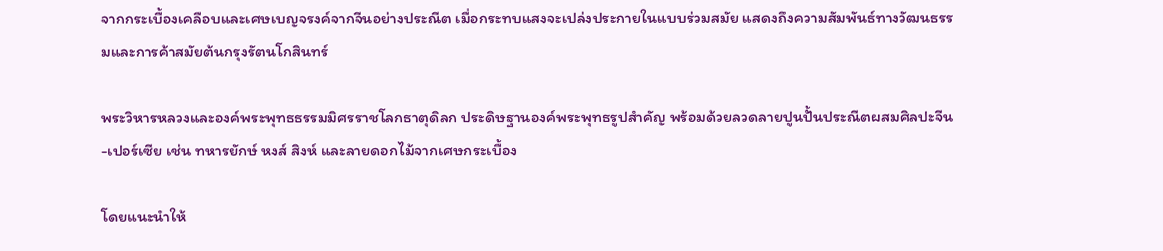จากกระเบื้องเคลือบและเศษเบญจรงค์จากจีนอย่างประณีต เมื่อกระทบแสงจะเปล่งประกายในแบบร่วมสมัย แสดงถึงความสัมพันธ์ทางวัฒนธรรมและการค้าสมัยต้นกรุงรัตนโกสินทร์

พระวิหารหลวงและองค์พระพุทธธรรมมิศรราชโลกธาตุดิลก ประดิษฐานองค์พระพุทธรูปสำคัญ พร้อมด้วยลวดลายปูนปั้นประณีตผสมศิลปะจีน-เปอร์เซีย เช่น ทหารยักษ์ หงส์ สิงห์ และลายดอกไม้จากเศษกระเบื้อง

โดยแนะนำให้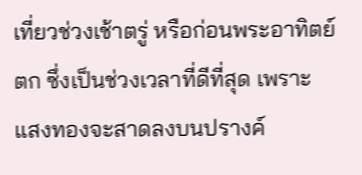เที่ยวช่วงเช้าตรู่ หรือก่อนพระอาทิตย์ตก ซึ่งเป็นช่วงเวลาที่ดีที่สุด เพราะแสงทองจะสาดลงบนปรางค์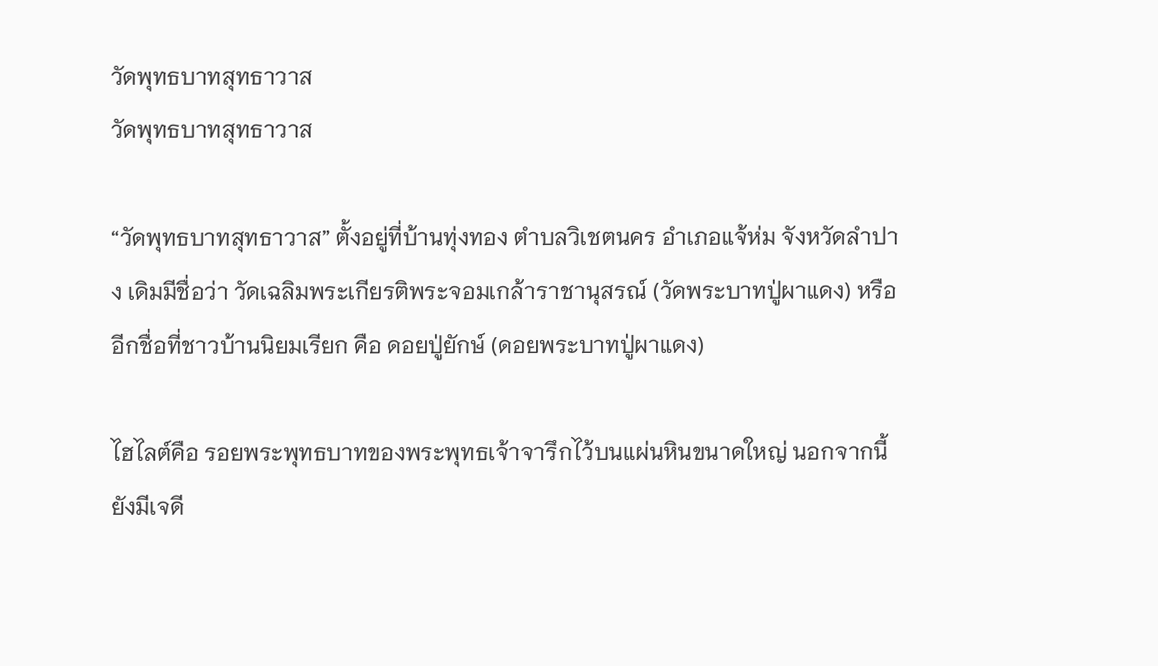วัดพุทธบาทสุทธาวาส
วัดพุทธบาทสุทธาวาส

“วัดพุทธบาทสุทธาวาส” ตั้งอยู่ที่บ้านทุ่งทอง ตำบลวิเชตนคร อำเภอแจ้ห่ม จังหวัดลำปาง เดิมมีชื่อว่า วัดเฉลิมพระเกียรติพระจอมเกล้าราชานุสรณ์ (วัดพระบาทปู่ผาแดง) หรืออีกชื่อที่ชาวบ้านนิยมเรียก คือ ดอยปู่ยักษ์ (ดอยพระบาทปู่ผาแดง)

ไฮไลต์คือ รอยพระพุทธบาทของพระพุทธเจ้าจารึกไว้บนแผ่นหินขนาดใหญ่ นอกจากนี้ยังมีเจดี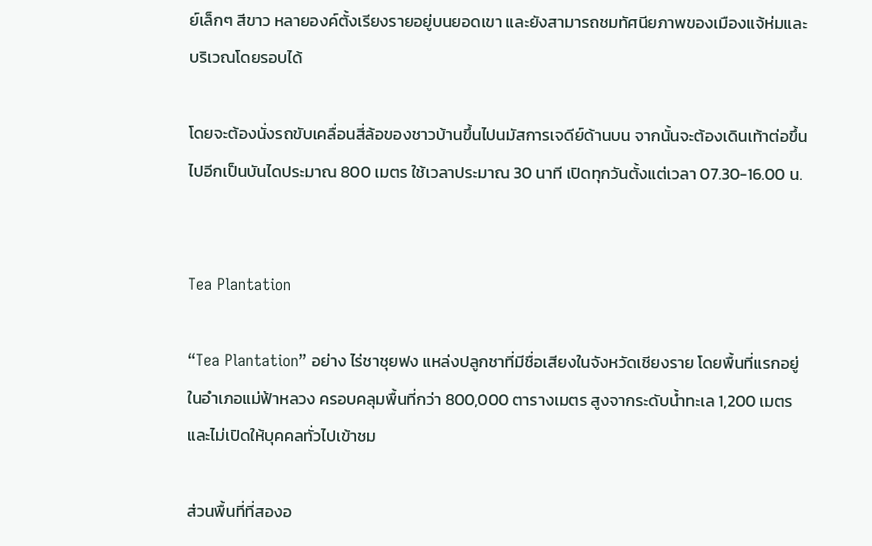ย์เล็กๆ สีขาว หลายองค์ตั้งเรียงรายอยู่บนยอดเขา และยังสามารถชมทัศนียภาพของเมืองแจ้ห่มและบริเวณโดยรอบได้

โดยจะต้องนั่งรถขับเคลื่อนสี่ล้อของชาวบ้านขึ้นไปนมัสการเจดีย์ด้านบน จากนั้นจะต้องเดินเท้าต่อขึ้นไปอีกเป็นบันไดประมาณ 800 เมตร ใช้เวลาประมาณ 30 นาที เปิดทุกวันตั้งแต่เวลา 07.30-16.00 น.


Tea Plantation

“Tea Plantation” อย่าง ไร่ชาชุยฟง แหล่งปลูกชาที่มีชื่อเสียงในจังหวัดเชียงราย โดยพื้นที่แรกอยู่ในอำเภอแม่ฟ้าหลวง ครอบคลุมพื้นที่กว่า 800,000 ตารางเมตร สูงจากระดับน้ำทะเล 1,200 เมตร และไม่เปิดให้บุคคลทั่วไปเข้าชม

ส่วนพื้นที่ที่สองอ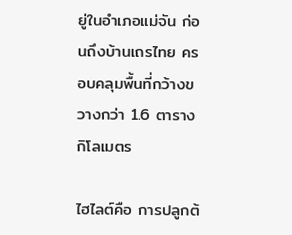ยู่ในอำเภอแม่จัน ก่อนถึงบ้านเถรไทย ครอบคลุมพื้นที่กว้างขวางกว่า 1.6 ตารางกิโลเมตร

ไฮไลต์คือ การปลูกต้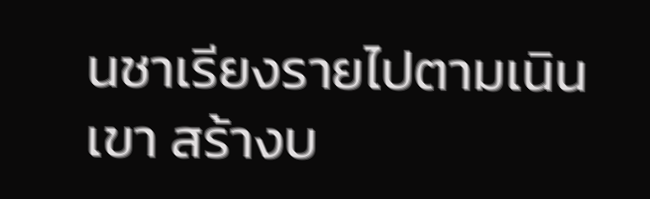นชาเรียงรายไปตามเนินเขา สร้างบ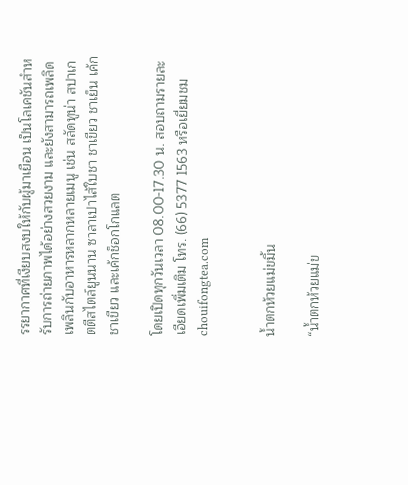รรยากาศที่เงียบสงบให้กับผู้มาเยือน เป็นโลเคชันสำหรับการถ่ายภาพได้อย่างสวยงาม และยังสามารถเพลิดเพลินกับอาหารหลากหลายเมนู เช่น สลัดทูน่า สปาเกตตีสไตล์ยูนนาน ซาลาเปาไส้ใบชา ชาเขียว ชาเย็น เค้กชาเขียว และเค้กช็อกโกแลต

โดยเปิดทุกวันเวลา 08.00-17.30 น. สอบถามรายละเอียดเพิ่มเติม โทร. (66) 5377 1563 หรือเยี่ยมชม chouifongtea.com


น้ำตกห้วยแม่ขมิ้น

“น้ำตกห้วยแม่ข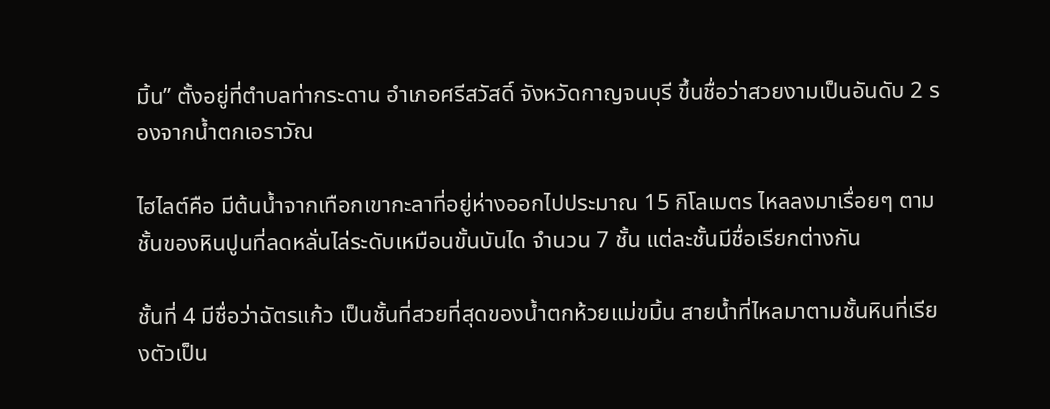มิ้น” ตั้งอยู่ที่ตำบลท่ากระดาน อำเภอศรีสวัสดิ์ จังหวัดกาญจนบุรี ขึ้นชื่อว่าสวยงามเป็นอันดับ 2 รองจากน้ำตกเอราวัณ

ไฮไลต์คือ มีต้นน้ำจากเทือกเขากะลาที่อยู่ห่างออกไปประมาณ 15 กิโลเมตร ไหลลงมาเรื่อยๆ ตามชั้นของหินปูนที่ลดหลั่นไล่ระดับเหมือนขั้นบันได จำนวน 7 ชั้น แต่ละชั้นมีชื่อเรียกต่างกัน

ชั้นที่ 4 มีชื่อว่าฉัตรแก้ว เป็นชั้นที่สวยที่สุดของน้ำตกห้วยแม่ขมิ้น สายน้ำที่ไหลมาตามชั้นหินที่เรียงตัวเป็น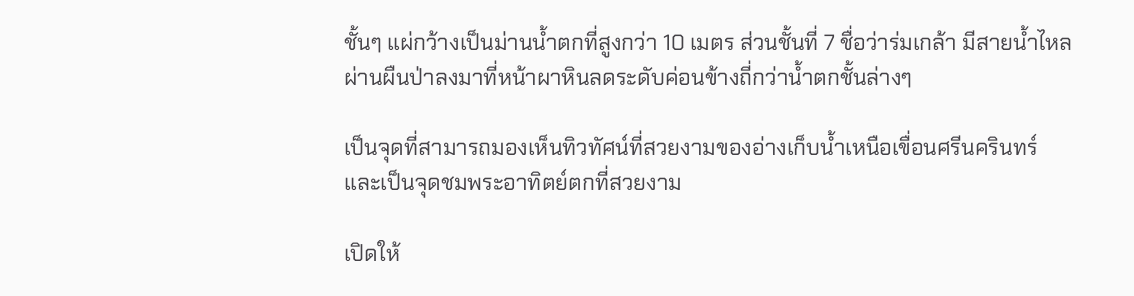ชั้นๆ แผ่กว้างเป็นม่านน้ำตกที่สูงกว่า 10 เมตร ส่วนชั้นที่ 7 ชื่อว่าร่มเกล้า มีสายน้ำไหลผ่านผืนป่าลงมาที่หน้าผาหินลดระดับค่อนข้างถี่กว่าน้ำตกชั้นล่างๆ

เป็นจุดที่สามารถมองเห็นทิวทัศน์ที่สวยงามของอ่างเก็บน้ำเหนือเขื่อนศรีนครินทร์ และเป็นจุดชมพระอาทิตย์ตกที่สวยงาม

เปิดให้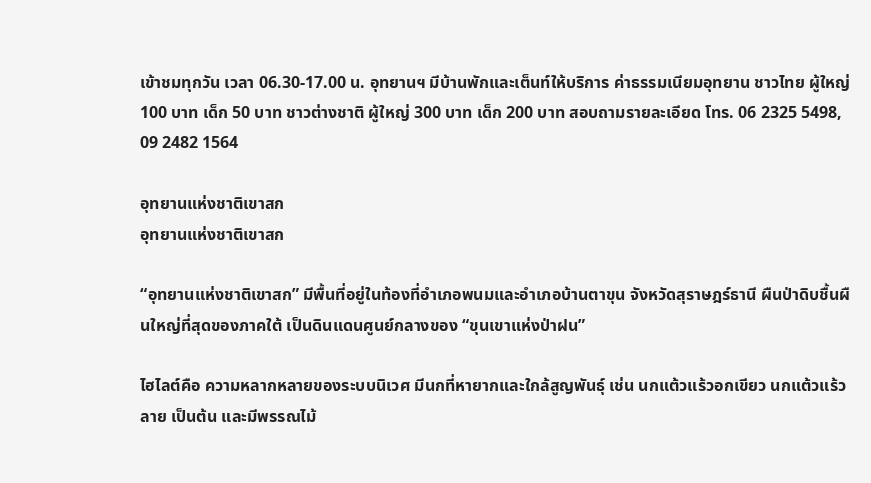เข้าชมทุกวัน เวลา 06.30-17.00 น. อุทยานฯ มีบ้านพักและเต็นท์ให้บริการ ค่าธรรมเนียมอุทยาน ชาวไทย ผู้ใหญ่ 100 บาท เด็ก 50 บาท ชาวต่างชาติ ผู้ใหญ่ 300 บาท เด็ก 200 บาท สอบถามรายละเอียด โทร. 06 2325 5498, 09 2482 1564

อุทยานแห่งชาติเขาสก
อุทยานแห่งชาติเขาสก

“อุทยานแห่งชาติเขาสก” มีพื้นที่อยู่ในท้องที่อำเภอพนมและอำเภอบ้านตาขุน จังหวัดสุราษฎร์ธานี ผืนป่าดิบชื้นผืนใหญ่ที่สุดของภาคใต้ เป็นดินแดนศูนย์กลางของ “ขุนเขาแห่งป่าฝน”

ไฮไลต์คือ ความหลากหลายของระบบนิเวศ มีนกที่หายากและใกล้สูญพันธุ์ เช่น นกแต้วแร้วอกเขียว นกแต้วแร้วลาย เป็นต้น และมีพรรณไม้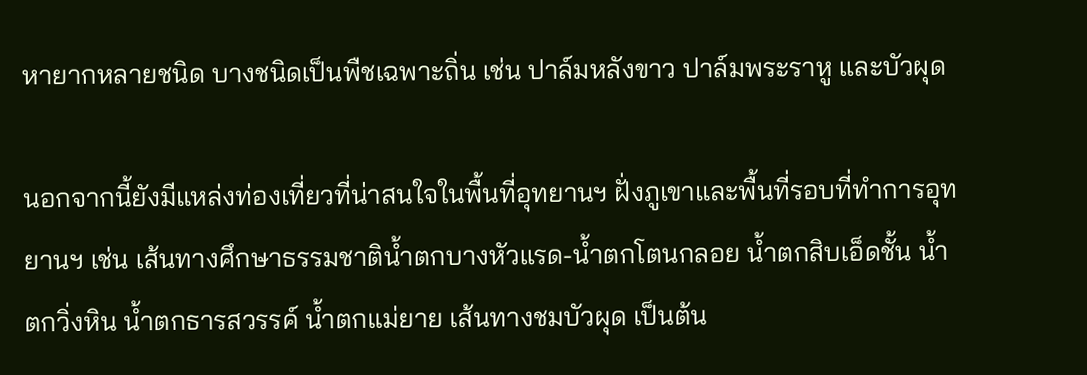หายากหลายชนิด บางชนิดเป็นพืชเฉพาะถิ่น เช่น ปาล์มหลังขาว ปาล์มพระราหู และบัวผุด

นอกจากนี้ยังมีแหล่งท่องเที่ยวที่น่าสนใจในพื้นที่อุทยานฯ ฝั่งภูเขาและพื้นที่รอบที่ทำการอุทยานฯ เช่น เส้นทางศึกษาธรรมชาติน้ำตกบางหัวแรด-น้ำตกโตนกลอย น้ำตกสิบเอ็ดชั้น น้ำตกวิ่งหิน น้ำตกธารสวรรค์ น้ำตกแม่ยาย เส้นทางชมบัวผุด เป็นต้น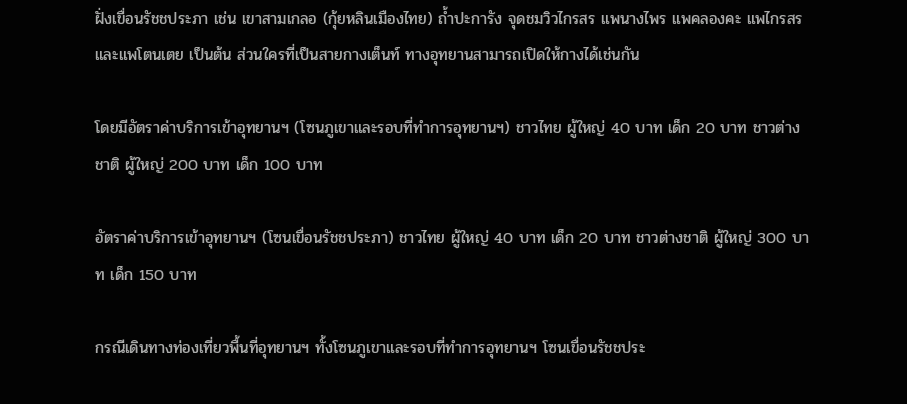ฝั่งเขื่อนรัชชประภา เช่น เขาสามเกลอ (กุ้ยหลินเมืองไทย) ถ้ำปะการัง จุดชมวิวไกรสร แพนางไพร แพคลองคะ แพไกรสร และแพโตนเตย เป็นต้น ส่วนใครที่เป็นสายกางเต็นท์ ทางอุทยานสามารถเปิดให้กางได้เช่นกัน

โดยมีอัตราค่าบริการเข้าอุทยานฯ (โซนภูเขาและรอบที่ทำการอุทยานฯ) ชาวไทย ผู้ใหญ่ 40 บาท เด็ก 20 บาท ชาวต่างชาติ ผู้ใหญ่ 200 บาท เด็ก 100 บาท

อัตราค่าบริการเข้าอุทยานฯ (โซนเขื่อนรัชชประภา) ชาวไทย ผู้ใหญ่ 40 บาท เด็ก 20 บาท ชาวต่างชาติ ผู้ใหญ่ 300 บาท เด็ก 150 บาท

กรณีเดินทางท่องเที่ยวพื้นที่อุทยานฯ ทั้งโซนภูเขาและรอบที่ทำการอุทยานฯ โซนเขื่อนรัชชประ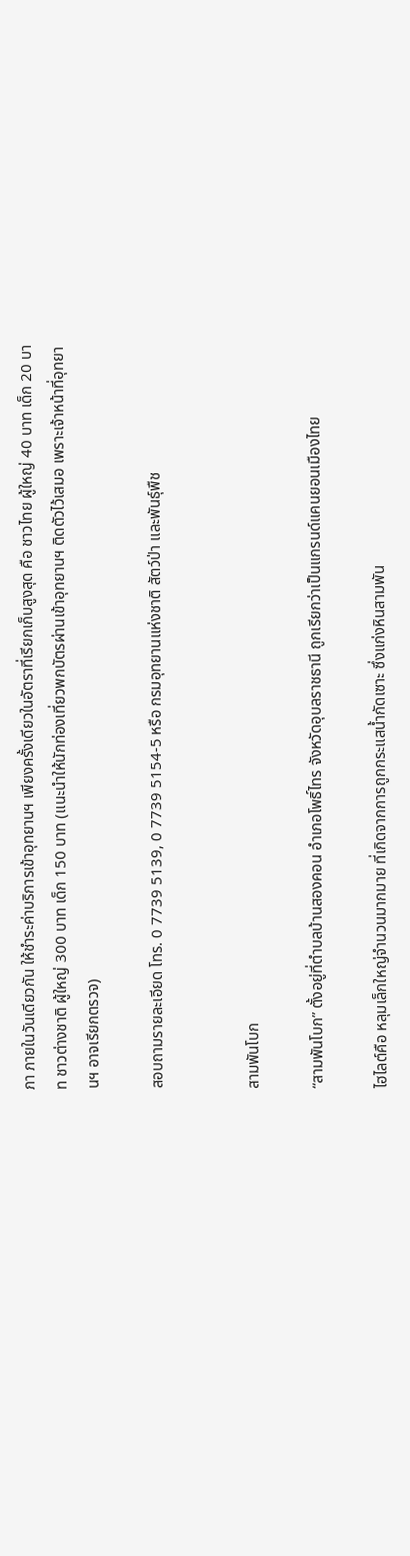ภา ภายในวันเดียวกัน ให้ชำระค่าบริการเข้าอุทยานฯ เพียงครั้งเดียวในอัตราที่เรียกเก็บสูงสุด คือ ชาวไทย ผู้ใหญ่ 40 บาท เด็ก 20 บาท ชาวต่างชาติ ผู้ใหญ่ 300 บาท เด็ก 150 บาท (แนะนำให้นักท่องเที่ยวพกบัตรผ่านเข้าอุทยานฯ ติดตัวไว้เสมอ เพราะเจ้าหน้าที่อุทยานฯ อาจเรียกตรวจ)

สอบถามรายละเอียด โทร. 0 7739 5139, 0 7739 5154-5 หรือ กรมอุทยานแห่งชาติ สัตว์ป่า และพันธุ์พืช


สามพันโบก

“สามพันโบก” ตั้งอยู่ที่ตำบลบ้านสองคอน อำเภอโพธิ์ไทร จังหวัดอุบลราชธานี ถูกเรียกว่าเป็นแกรนด์แคนยอนเมืองไทย

ไฮไลต์คือ หลุมเล็กใหญ่จำนวนมากมาย ที่เกิดจากการถูกกระแสน้ำกัดเซาะ ซึ่งแก่งหินสามพัน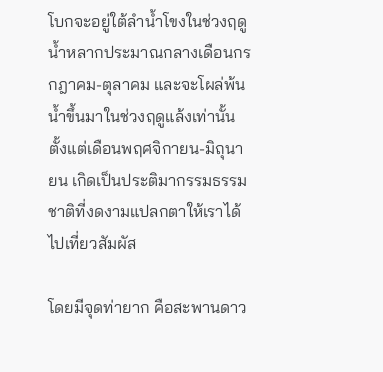โบกจะอยู่ใต้ลำน้ำโขงในช่วงฤดูน้ำหลากประมาณกลางเดือนกรกฎาคม-ตุลาคม และจะโผล่พ้นน้ำขึ้นมาในช่วงฤดูแล้งเท่านั้น ตั้งแต่เดือนพฤศจิกายน-มิถุนายน เกิดเป็นประติมากรรมธรรมชาติที่งดงามแปลกตาให้เราได้ไปเที่ยวสัมผัส

โดยมีจุดท่ายาก คือสะพานดาว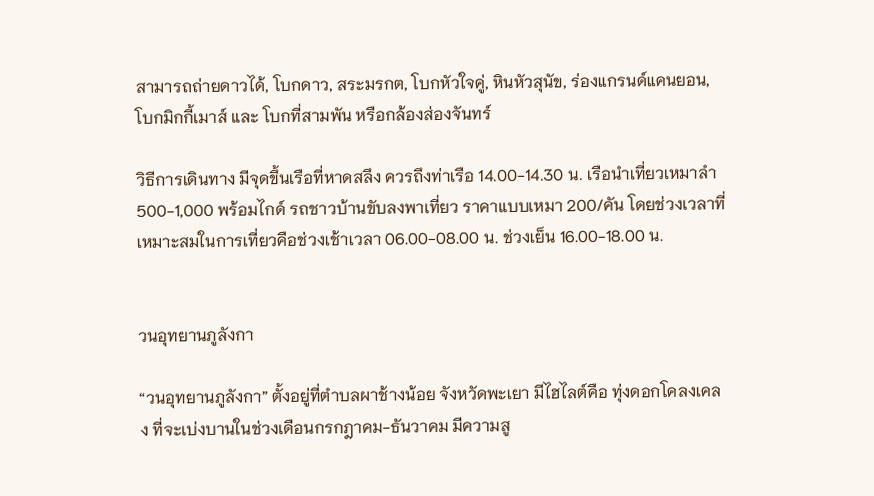สามารถถ่ายดาวได้, โบกดาว, สระมรกต, โบกหัวใจคู่, หินหัวสุนัข, ร่องแกรนด์แคนยอน, โบกมิกกี้เมาส์ และ โบกที่สามพัน หรือกล้องส่องจันทร์

วิธีการเดินทาง มีจุดขึ้นเรือที่หาดสลึง ควรถึงท่าเรือ 14.00-14.30 น. เรือนำเที่ยวเหมาลำ 500-1,000 พร้อมไกด์ รถชาวบ้านขับลงพาเที่ยว ราคาแบบเหมา 200/คัน โดยช่วงเวลาที่เหมาะสมในการเที่ยวคือช่วงเช้าเวลา 06.00-08.00 น. ช่วงเย็น 16.00-18.00 น.


วนอุทยานภูลังกา

“วนอุทยานภูลังกา” ตั้งอยู่ที่ตำบลผาช้างน้อย จังหวัดพะเยา มีไฮไลต์คือ ทุ่งดอกโคลงเคลง ที่จะเบ่งบานในช่วงเดือนกรกฎาคม-ธันวาคม มีความสู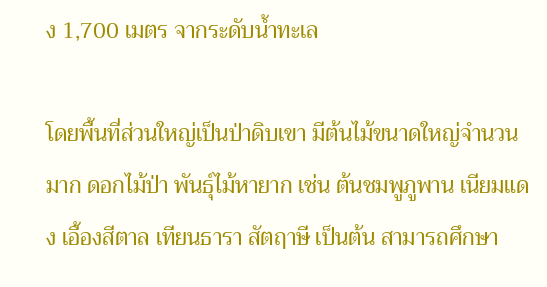ง 1,700 เมตร จากระดับน้ำทะเล

โดยพื้นที่ส่วนใหญ่เป็นป่าดิบเขา มีต้นไม้ขนาดใหญ่จำนวนมาก ดอกไม้ป่า พันธุ์ไม้หายาก เช่น ต้นชมพูภูพาน เนียมแดง เอื้องสีตาล เทียนธารา สัตฤาษี เป็นต้น สามารถศึกษา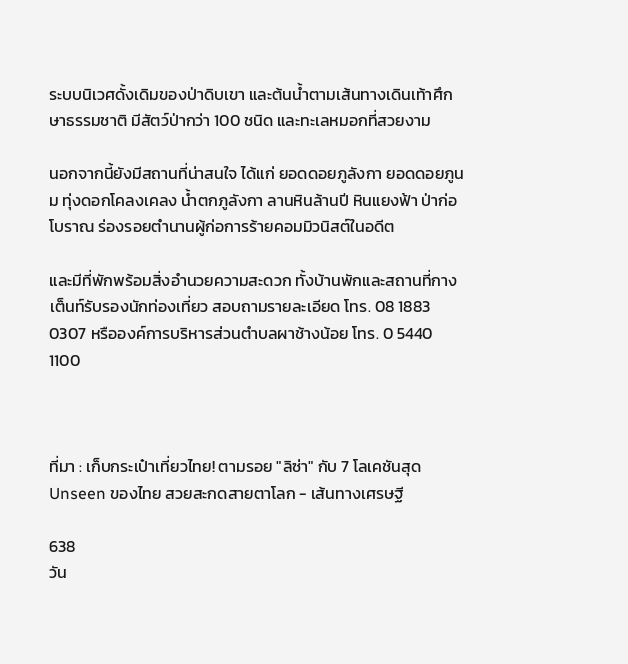ระบบนิเวศดั้งเดิมของป่าดิบเขา และต้นน้ำตามเส้นทางเดินเท้าศึกษาธรรมชาติ มีสัตว์ป่ากว่า 100 ชนิด และทะเลหมอกที่สวยงาม

นอกจากนี้ยังมีสถานที่น่าสนใจ ได้แก่ ยอดดอยภูลังกา ยอดดอยภูนม ทุ่งดอกโคลงเคลง น้ำตกภูลังกา ลานหินล้านปี หินแยงฟ้า ป่าก่อโบราณ ร่องรอยตำนานผู้ก่อการร้ายคอมมิวนิสต์ในอดีต

และมีที่พักพร้อมสิ่งอำนวยความสะดวก ทั้งบ้านพักและสถานที่กางเต็นท์รับรองนักท่องเที่ยว สอบถามรายละเอียด โทร. 08 1883 0307 หรือองค์การบริหารส่วนตำบลผาช้างน้อย โทร. 0 5440 1100



ที่มา : เก็บกระเป๋าเที่ยวไทย! ตามรอย "ลิซ่า" กับ 7 โลเคชันสุด Unseen ของไทย สวยสะกดสายตาโลก - เส้นทางเศรษฐี

638
วัน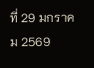ที่ 29 มกราคม 2569